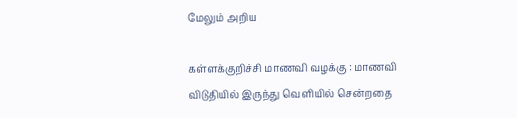மேலும் அறிய

கள்ளக்குறிச்சி மாணவி வழக்கு : மாணவி விடுதியில் இருந்து வெளியில் சென்றதை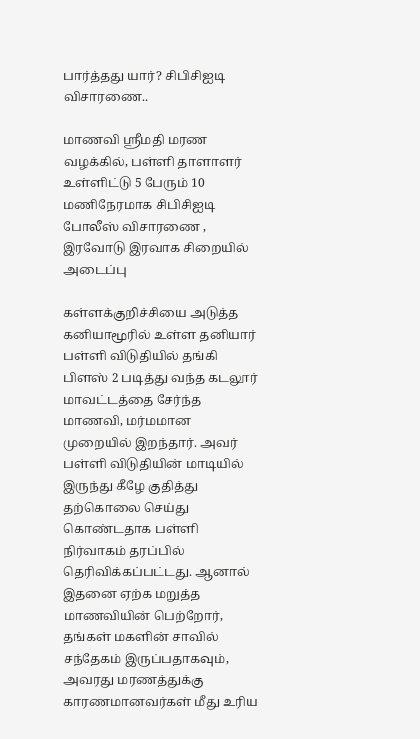பார்த்தது யார்? சிபிசிஐடி விசாரணை..

மாணவி ஸ்ரீமதி மரண வழக்கில், பள்ளி தாளாளர் உள்ளிட்டு 5 பேரும் 10 மணிநேரமாக சிபிசிஐடி போலீஸ் விசாரணை , இரவோடு இரவாக சிறையில் அடைப்பு

கள்ளக்குறிச்சியை அடுத்த கனியாமூரில் உள்ள தனியார் பள்ளி விடுதியில் தங்கி பிளஸ் 2 படித்து வந்த கடலூர் மாவட்டத்தை சேர்ந்த மாணவி, மர்மமான முறையில் இறந்தார். அவர் பள்ளி விடுதியின் மாடியில் இருந்து கீழே குதித்து தற்கொலை செய்து கொண்டதாக பள்ளி நிர்வாகம் தரப்பில் தெரிவிக்கப்பட்டது. ஆனால் இதனை ஏற்க மறுத்த மாணவியின் பெற்றோர், தங்கள் மகளின் சாவில் சந்தேகம் இருப்பதாகவும், அவரது மரணத்துக்கு  காரணமானவர்கள் மீது உரிய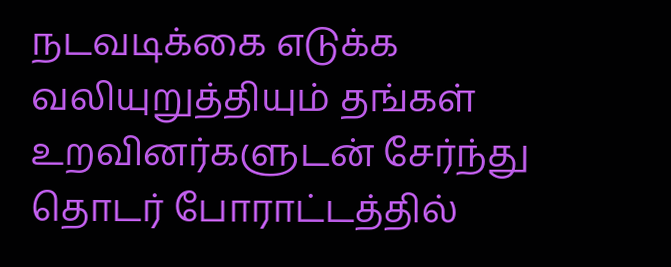நடவடிக்கை எடுக்க வலியுறுத்தியும் தங்கள் உறவினர்களுடன் சேர்ந்து தொடர் போராட்டத்தில்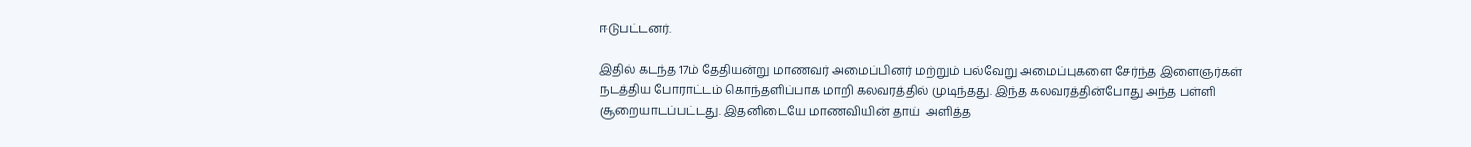ஈடுபட்டனர்.

இதில் கடந்த 17ம் தேதியன்று மாணவர் அமைப்பினர் மற்றும் பல்வேறு அமைப்புகளை சேர்ந்த இளைஞர்கள் நடத்திய போராட்டம் கொந்தளிப்பாக மாறி கலவரத்தில் முடிந்தது. இந்த கலவரத்தின்போது அந்த பள்ளி சூறையாடப்பட்டது. இதனிடையே மாணவியின் தாய்  அளித்த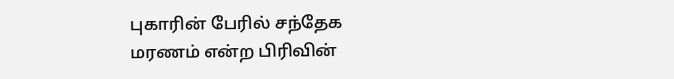புகாரின் பேரில் சந்தேக மரணம் என்ற பிரிவின்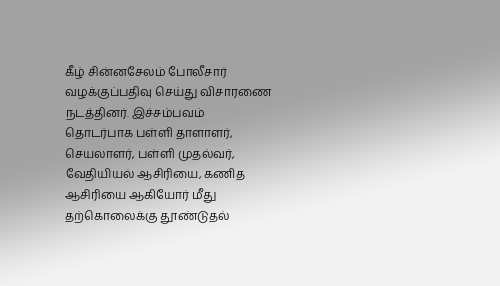கீழ் சின்னசேலம் போலீசார் வழக்குப்பதிவு செய்து விசாரணை நடத்தினர். இச்சம்பவம் தொடர்பாக பள்ளி தாளாளர், செயலாளர், பள்ளி முதல்வர், வேதியியல் ஆசிரியை, கணித ஆசிரியை ஆகியோர் மீது தற்கொலைக்கு தூண்டுதல்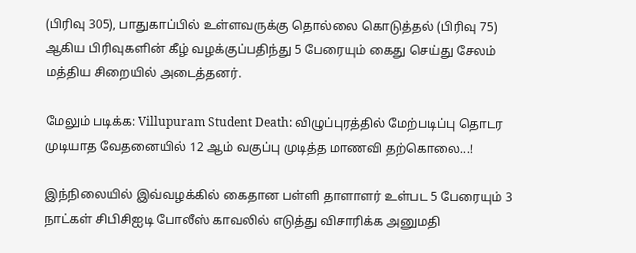(பிரிவு 305), பாதுகாப்பில் உள்ளவருக்கு தொல்லை கொடுத்தல் (பிரிவு 75) ஆகிய பிரிவுகளின் கீழ் வழக்குப்பதிந்து 5 பேரையும் கைது செய்து சேலம் மத்திய சிறையில் அடைத்தனர்.

மேலும் படிக்க: Villupuram Student Death: விழுப்புரத்தில் மேற்படிப்பு தொடர முடியாத வேதனையில் 12 ஆம் வகுப்பு முடித்த மாணவி தற்கொலை...!

இந்நிலையில் இவ்வழக்கில் கைதான பள்ளி தாளாளர் உள்பட 5 பேரையும் 3 நாட்கள் சிபிசிஐடி போலீஸ் காவலில் எடுத்து விசாரிக்க அனுமதி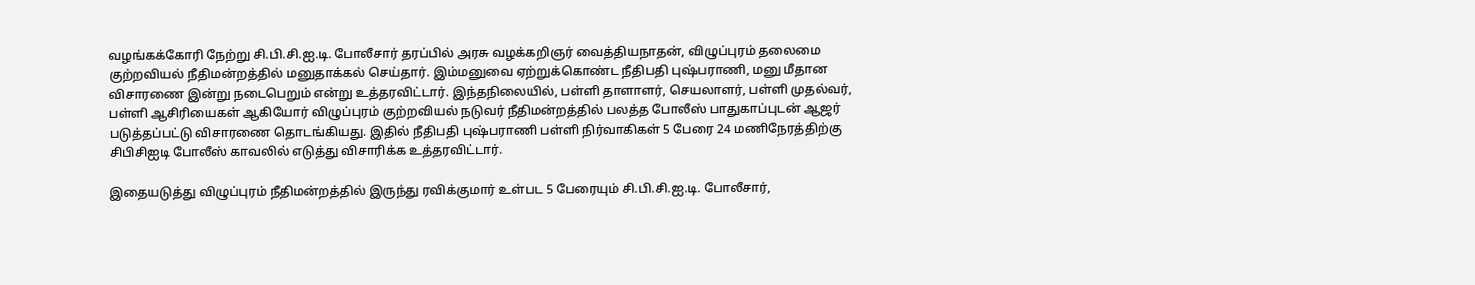வழங்கக்கோரி நேற்று சி.பி.சி.ஐ.டி. போலீசார் தரப்பில் அரசு வழக்கறிஞர் வைத்தியநாதன், விழுப்புரம் தலைமை குற்றவியல் நீதிமன்றத்தில் மனுதாக்கல் செய்தார். இம்மனுவை ஏற்றுக்கொண்ட நீதிபதி புஷ்பராணி, மனு மீதான விசாரணை இன்று நடைபெறும் என்று உத்தரவிட்டார். இந்தநிலையில், பள்ளி தாளாளர், செயலாளர், பள்ளி முதல்வர், பள்ளி ஆசிரியைகள் ஆகியோர் விழுப்புரம் குற்றவியல் நடுவர் நீதிமன்றத்தில் பலத்த போலீஸ் பாதுகாப்புடன் ஆஜர் படுத்தப்பட்டு விசாரணை தொடங்கியது. இதில் நீதிபதி புஷ்பராணி பள்ளி நிர்வாகிகள் 5 பேரை 24 மணிநேரத்திற்கு சிபிசிஐடி போலீஸ் காவலில் எடுத்து விசாரிக்க உத்தரவிட்டார்.

இதையடுத்து விழுப்புரம் நீதிமன்றத்தில் இருந்து ரவிக்குமார் உள்பட 5 பேரையும் சி.பி.சி.ஐ.டி. போலீசார்,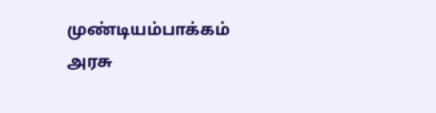முண்டியம்பாக்கம் அரசு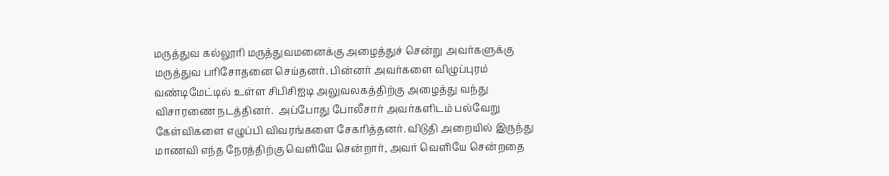மருத்துவ கல்லூரி மருத்துவமனைக்கு அழைத்துச் சென்று அவர்களுக்கு மருத்துவ பரிசோதனை செய்தனர். பின்னர் அவர்களை விழுப்புரம் வண்டிமேட்டில் உள்ள சிபிசிஐடி அலுவலகத்திற்கு அழைத்து வந்து விசாரணை நடத்தினர்.  அப்போது போலீசார் அவர்களிடம் பல்வேறு கேள்விகளை எழுப்பி விவரங்களை சேகரித்தனர். விடுதி அறையில் இருந்து மாணவி எந்த நேரத்திற்கு வெளியே சென்றார், அவர் வெளியே சென்றதை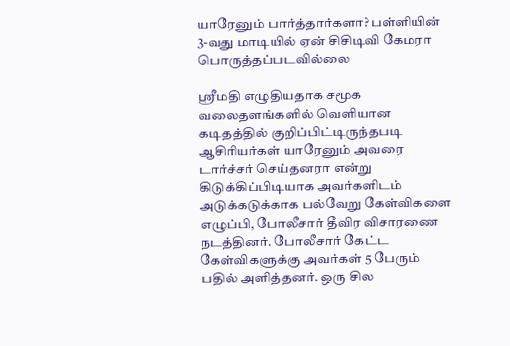யாரேனும் பார்த்தார்களா? பள்ளியின் 3-வது மாடியில் ஏன் சிசிடிவி கேமரா பொருத்தப்படவில்லை

ஸ்ரீமதி எழுதியதாக சமூக வலைதளங்களில் வெளியான கடிதத்தில் குறிப்பிட்டிருந்தபடி ஆசிரியர்கள் யாரேனும் அவரை டார்ச்சர் செய்தனரா என்று கிடுக்கிப்பிடியாக அவர்களிடம் அடுக்கடுக்காக பல்வேறு கேள்விகளை எழுப்பி, போலீசார் தீவிர விசாரணை நடத்தினர். போலீசார் கேட்ட கேள்விகளுக்கு அவர்கள் 5 பேரும் பதில் அளித்தனர். ஒரு சில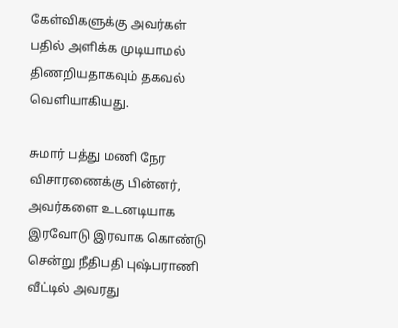கேள்விகளுக்கு அவர்கள் பதில் அளிக்க முடியாமல் திணறியதாகவும் தகவல் வெளியாகியது.

சுமார் பத்து மணி நேர விசாரணைக்கு பின்னர், அவர்களை உடனடியாக இரவோடு இரவாக கொண்டு சென்று நீதிபதி புஷ்பராணி வீட்டில் அவரது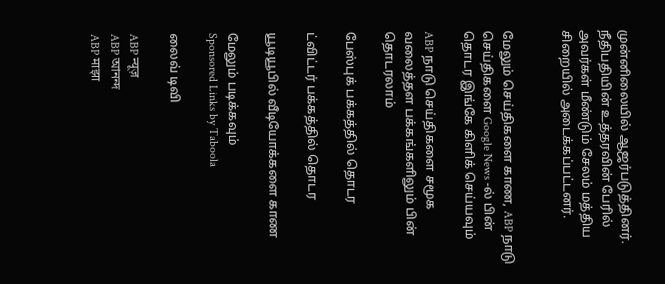முன்னிலையில் ஆஜர்படுத்தினர். நீதிபதியின் உத்தரவின் பேரில் அவர்கள் மீண்டும் சேலம் மத்திய சிறையில் அடைக்கப்பட்டனர்.


மேலும் செய்திகளை காண, ABP நாடு செய்திகளை Google News -ல் பின் தொடர இங்கே கிளிக் செய்யவும்

ABP நாடு செய்திகளை சமூக வலைத்தள பக்கங்களிலும் பின் தொடரலாம்

பேஸ்புக் பக்கத்தில் தொடர

ட்விட்டர் பக்கத்தில் தொடர

யூடியூபில் வீடியோக்களை காண

மேலும் படிக்கவும்
Sponsored Links by Taboola

லைவ் டிவி

ABP न्यूज़
ABP আনন্দ
ABP माझा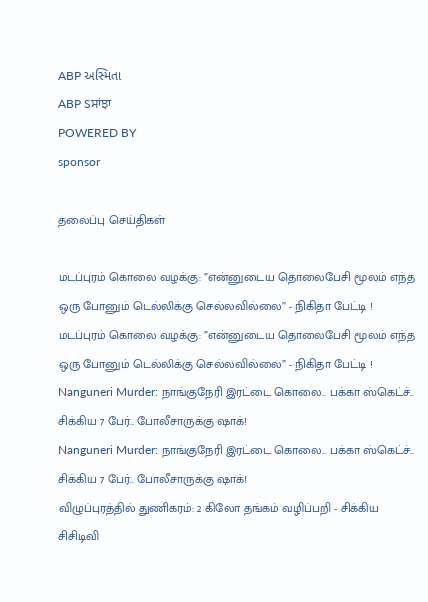ABP અસ્મિતા
ABP Sਸਾਂਝਾ
POWERED BY
sponsor

தலைப்பு செய்திகள்

மடப்புரம் கொலை வழக்கு: ”என்னுடைய தொலைபேசி மூலம் எந்த ஒரு போனும் டெல்லிக்கு செல்லவில்லை” - நிகிதா பேட்டி !
மடப்புரம் கொலை வழக்கு: ”என்னுடைய தொலைபேசி மூலம் எந்த ஒரு போனும் டெல்லிக்கு செல்லவில்லை” - நிகிதா பேட்டி !
Nanguneri Murder: நாங்குநேரி இரட்டை கொலை.. பக்கா ஸ்கெட்ச்.. சிக்கிய 7 பேர்.. போலீசாருக்கு ஷாக்!
Nanguneri Murder: நாங்குநேரி இரட்டை கொலை.. பக்கா ஸ்கெட்ச்.. சிக்கிய 7 பேர்.. போலீசாருக்கு ஷாக்!
விழுப்புரத்தில் துணிகரம்: 2 கிலோ தங்கம் வழிப்பறி - சிக்கிய சிசிடிவி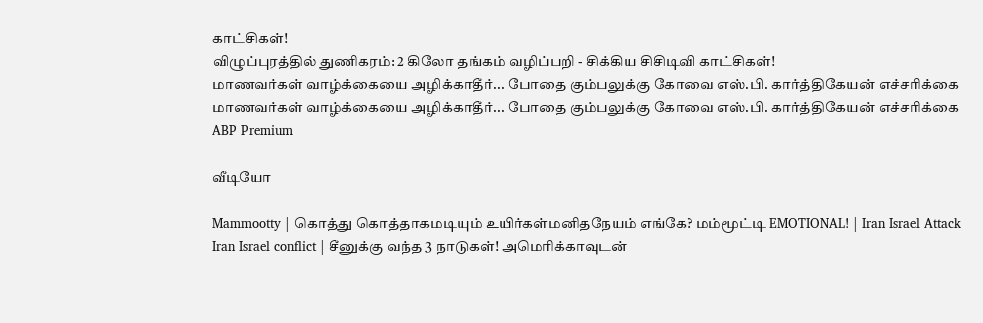காட்சிகள்!
விழுப்புரத்தில் துணிகரம்: 2 கிலோ தங்கம் வழிப்பறி - சிக்கிய சிசிடிவி காட்சிகள்!
மாணவர்கள் வாழ்க்கையை அழிக்காதீர்... போதை கும்பலுக்கு கோவை எஸ்.பி. கார்த்திகேயன் எச்சரிக்கை
மாணவர்கள் வாழ்க்கையை அழிக்காதீர்... போதை கும்பலுக்கு கோவை எஸ்.பி. கார்த்திகேயன் எச்சரிக்கை
ABP Premium

வீடியோ

Mammootty | கொத்து கொத்தாகமடியும் உயிர்கள்மனிதநேயம் எங்கே? மம்மூட்டி EMOTIONAL! | Iran Israel Attack
Iran Israel conflict | சீனுக்கு வந்த 3 நாடுகள்! அமெரிக்காவுடன்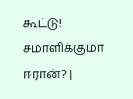கூட்டு! சமாளிக்குமா ஈரான்? |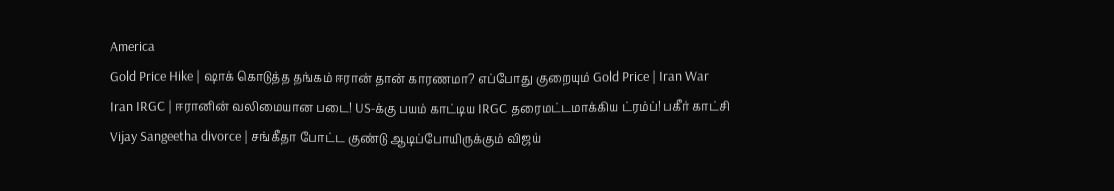America
Gold Price Hike | ஷாக் கொடுத்த தங்கம் ஈரான் தான் காரணமா? எப்போது குறையும் Gold Price | Iran War
Iran IRGC | ஈரானின் வலிமையான படை! US-க்கு பயம் காட்டிய IRGC தரைமட்டமாக்கிய ட்ரம்ப்! பகீர் காட்சி
Vijay Sangeetha divorce | சங்கீதா போட்ட குண்டு ஆடிப்போயிருக்கும் விஜய்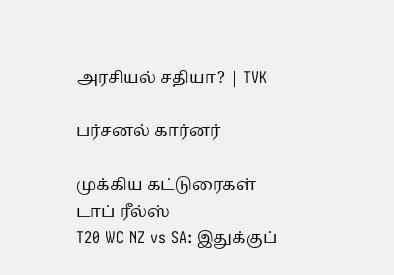அரசியல் சதியா? | TVK

பர்சனல் கார்னர்

முக்கிய கட்டுரைகள்
டாப் ரீல்ஸ்
T20 WC NZ vs SA: இதுக்குப்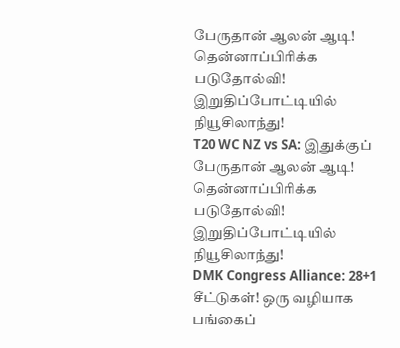பேருதான் ஆலன் ஆடி! தென்னாப்பிரிக்க படுதோல்வி! இறுதிப்போட்டியில் நியூசிலாந்து!
T20 WC NZ vs SA: இதுக்குப் பேருதான் ஆலன் ஆடி! தென்னாப்பிரிக்க படுதோல்வி! இறுதிப்போட்டியில் நியூசிலாந்து!
DMK Congress Alliance: 28+1 சீட்டுகள்! ஒரு வழியாக பங்கைப்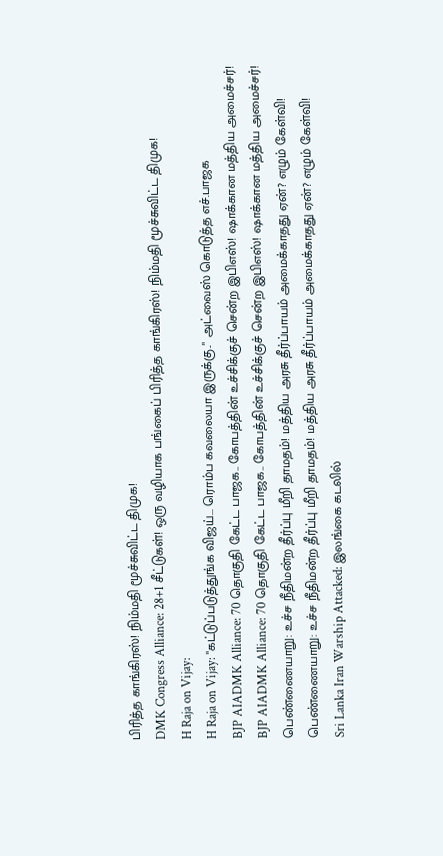பிரித்த காங்கிரஸ்! நிம்மதி மூச்சுவிட்ட திமுக!
DMK Congress Alliance: 28+1 சீட்டுகள்! ஒரு வழியாக பங்கைப் பிரித்த காங்கிரஸ்! நிம்மதி மூச்சுவிட்ட திமுக!
H Raja on Vijay:
H Raja on Vijay: "கட்டுப்படுத்துங்க விஜய்... ரொம்ப கவலையா இருக்கு.." அட்வைஸ் கொடுத்த எச்.பாஜக
BJP AIADMK Alliance: 70 தொகுதி கேட்ட பாஜக.. கோபத்தின் உச்சிக்குச் சென்ற இபிஎஸ்! ஷாக்கான மத்திய அமைச்சர்!
BJP AIADMK Alliance: 70 தொகுதி கேட்ட பாஜக.. கோபத்தின் உச்சிக்குச் சென்ற இபிஎஸ்! ஷாக்கான மத்திய அமைச்சர்!
பெண்ணையாறு: உச்ச நீதிமன்ற தீர்ப்பு மீறி தாமதம்! மத்திய அரசு தீர்ப்பாயம் அமைக்காதது ஏன்? எழும் கேள்வி!
பெண்ணையாறு: உச்ச நீதிமன்ற தீர்ப்பு மீறி தாமதம்! மத்திய அரசு தீர்ப்பாயம் அமைக்காதது ஏன்? எழும் கேள்வி!
Sri Lanka Iran Warship Attacked: இலங்கை கடலில்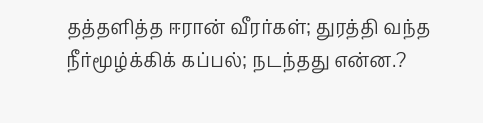தத்தளித்த ஈரான் வீரர்கள்; துரத்தி வந்த நீர்மூழ்க்கிக் கப்பல்; நடந்தது என்ன.?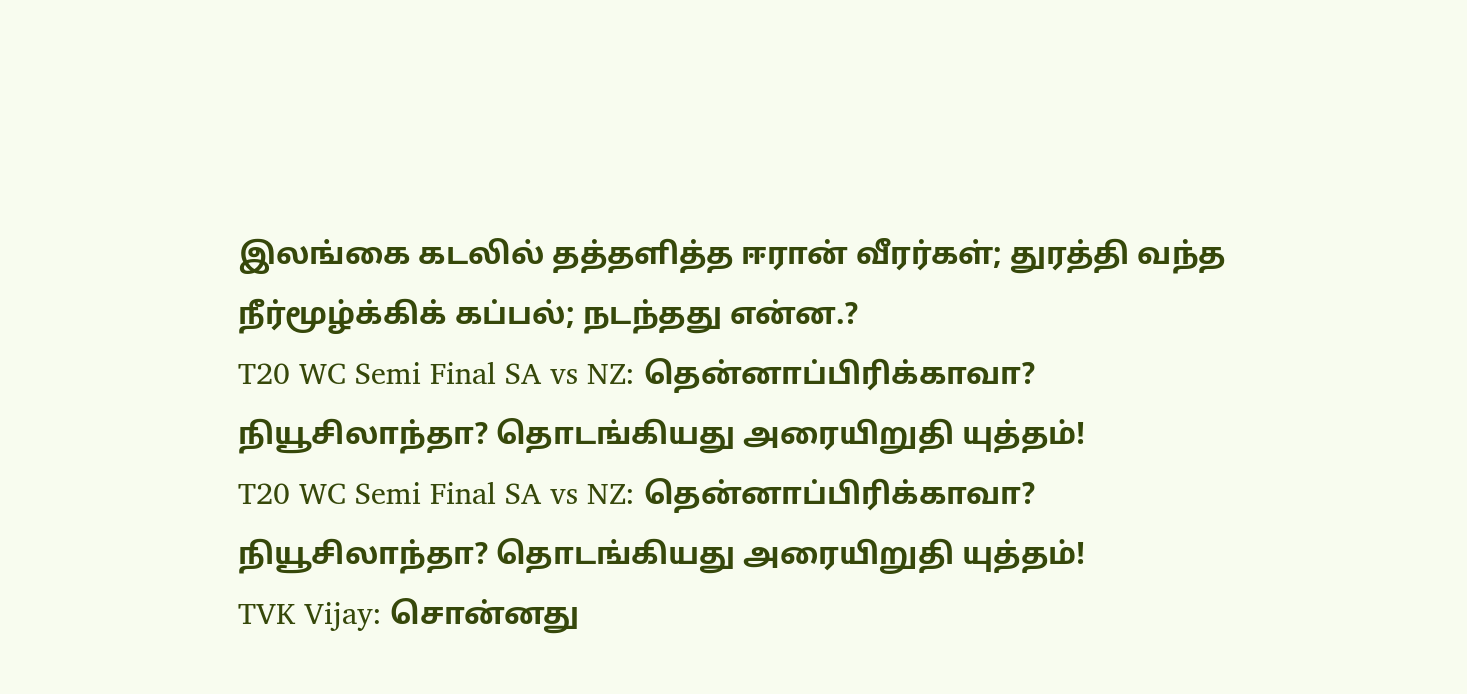இலங்கை கடலில் தத்தளித்த ஈரான் வீரர்கள்; துரத்தி வந்த நீர்மூழ்க்கிக் கப்பல்; நடந்தது என்ன.?
T20 WC Semi Final SA vs NZ: தென்னாப்பிரிக்காவா? நியூசிலாந்தா? தொடங்கியது அரையிறுதி யுத்தம்!
T20 WC Semi Final SA vs NZ: தென்னாப்பிரிக்காவா? நியூசிலாந்தா? தொடங்கியது அரையிறுதி யுத்தம்!
TVK Vijay: சொன்னது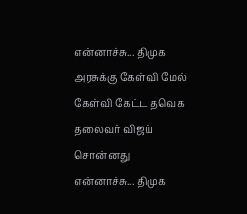என்னாச்சு... திமுக அரசுக்கு கேள்வி மேல் கேள்வி கேட்ட தவெக தலைவர் விஜய்
சொன்னது என்னாச்சு... திமுக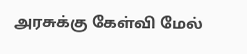அரசுக்கு கேள்வி மேல்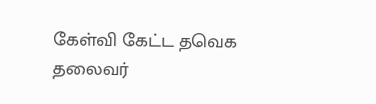கேள்வி கேட்ட தவெக தலைவர்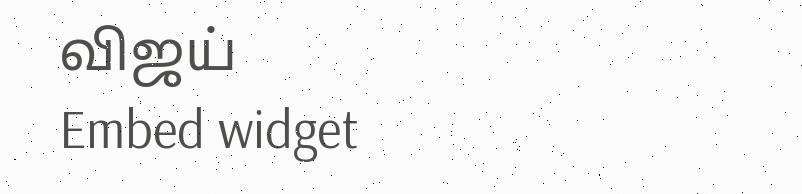விஜய்
Embed widget